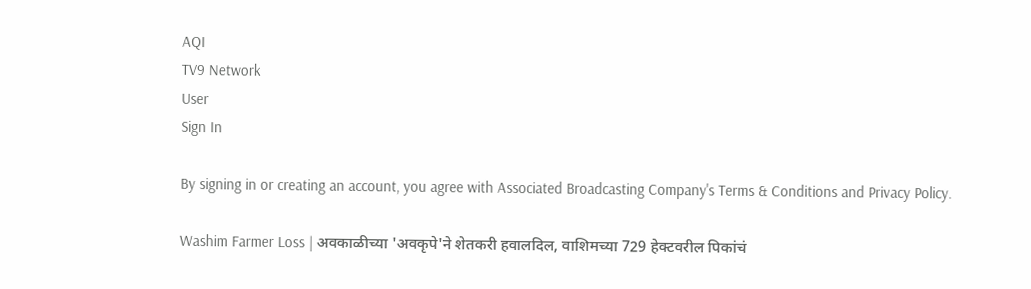AQI
TV9 Network
User
Sign In

By signing in or creating an account, you agree with Associated Broadcasting Company's Terms & Conditions and Privacy Policy.

Washim Farmer Loss | अवकाळीच्या 'अवकृपे'ने शेतकरी हवालदिल, वाशिमच्या 729 हेक्टवरील पिकांचं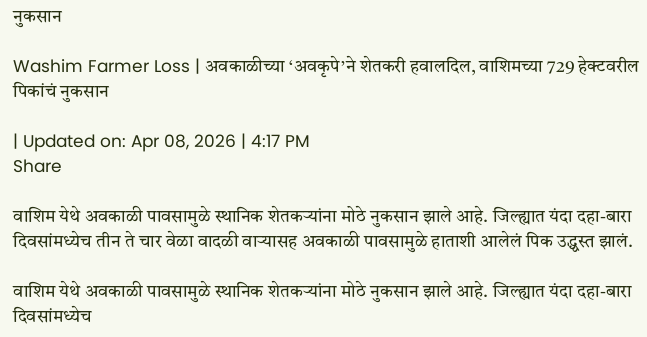नुकसान

Washim Farmer Loss | अवकाळीच्या ‘अवकृपे’ने शेतकरी हवालदिल, वाशिमच्या 729 हेक्टवरील पिकांचं नुकसान

| Updated on: Apr 08, 2026 | 4:17 PM
Share

वाशिम येथे अवकाळी पावसामुळे स्थानिक शेतकर्‍यांना मोठे नुकसान झाले आहे. जिल्ह्यात यंदा दहा-बारा दिवसांमध्येच तीन ते चार वेळा वादळी वाऱ्यासह अवकाळी पावसामुळे हाताशी आलेलं पिक उद्ध्वस्त झालं.

वाशिम येथे अवकाळी पावसामुळे स्थानिक शेतकर्‍यांना मोठे नुकसान झाले आहे. जिल्ह्यात यंदा दहा-बारा दिवसांमध्येच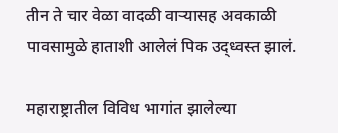तीन ते चार वेळा वादळी वाऱ्यासह अवकाळी पावसामुळे हाताशी आलेलं पिक उद्ध्वस्त झालं.

महाराष्ट्रातील विविध भागांत झालेल्या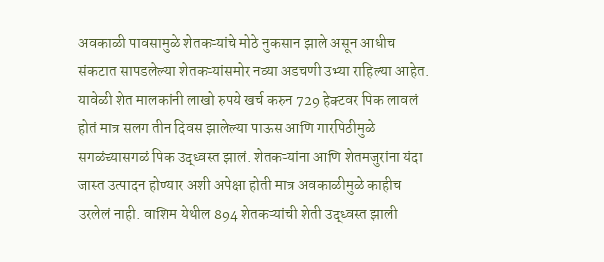अवकाळी पावसामुळे शेतकऱ्यांचे मोठे नुकसान झाले असून आधीच संकटात सापडलेल्या शेतकऱ्यांसमोर नव्या अडचणी उभ्या राहिल्या आहेत. यावेळी शेत मालकांनी लाखो रुपये खर्च करुन 729 हेक्टवर पिक लावलं होतं मात्र सलग तीन दिवस झालेल्या पाऊस आणि गारपिठीमुळे सगळंच्यासगळं पिक उद्ध्वस्त झालं. शेतकऱ्यांना आणि शेतमजुरांना यंदा जास्त उत्पादन होण्यार अशी अपेक्षा होती मात्र अवकाळीमुळे काहीच उरलेलं नाही. वाशिम येथील 894 शेतकऱ्यांची शेती उद्ध्वस्त झाली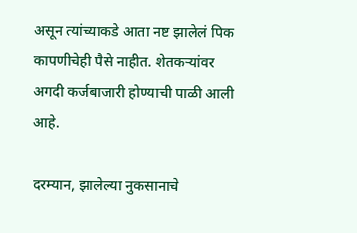असून त्यांच्याकडे आता नष्ट झालेलं पिक कापणीचेही पैसे नाहीत. शेतकऱ्यांवर अगदी कर्जबाजारी होण्याची पाळी आली आहे.

दरम्यान, झालेल्या नुकसानाचे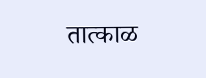तात्काळ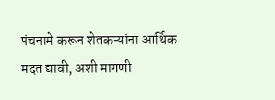पंचनामे करून शेतकऱ्यांना आर्थिक मदत द्यावी, अशी मागणी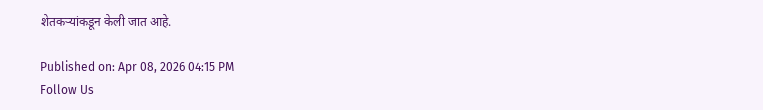शेतकऱ्यांकडून केली जात आहे.

Published on: Apr 08, 2026 04:15 PM
Follow Us